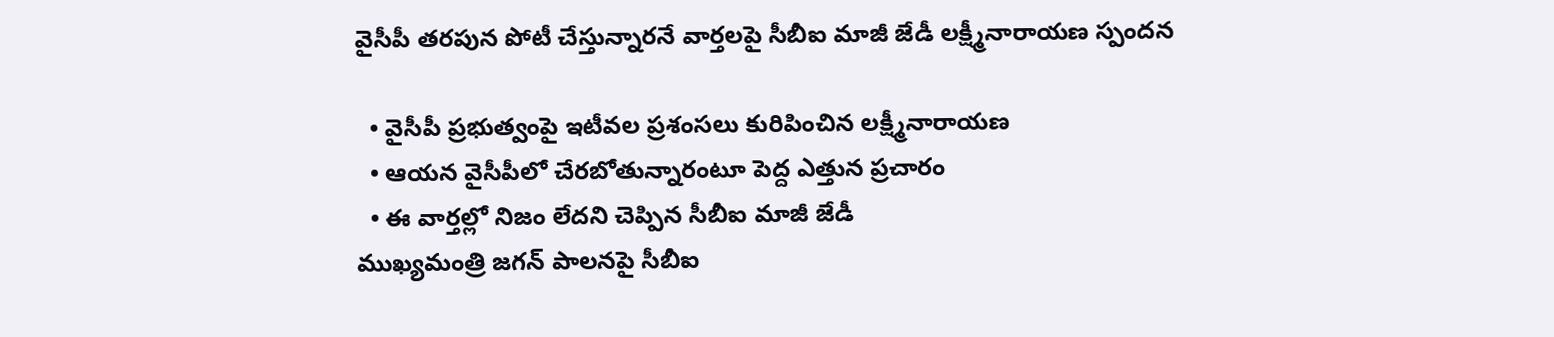వైసీపీ తరపున పోటీ చేస్తున్నారనే వార్తలపై సీబీఐ మాజీ జేడీ లక్ష్మీనారాయణ స్పందన

  • వైసీపీ ప్రభుత్వంపై ఇటీవల ప్రశంసలు కురిపించిన లక్ష్మీనారాయణ
  • ఆయన వైసీపీలో చేరబోతున్నారంటూ పెద్ద ఎత్తున ప్రచారం
  • ఈ వార్తల్లో నిజం లేదని చెప్పిన సీబీఐ మాజీ జేడీ
ముఖ్యమంత్రి జగన్ పాలనపై సీబీఐ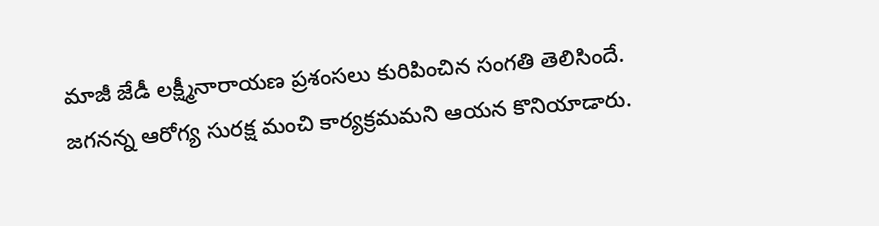మాజీ జేడీ లక్ష్మీనారాయణ ప్రశంసలు కురిపించిన సంగతి తెలిసిందే. జగనన్న ఆరోగ్య సురక్ష మంచి కార్యక్రమమని ఆయన కొనియాడారు.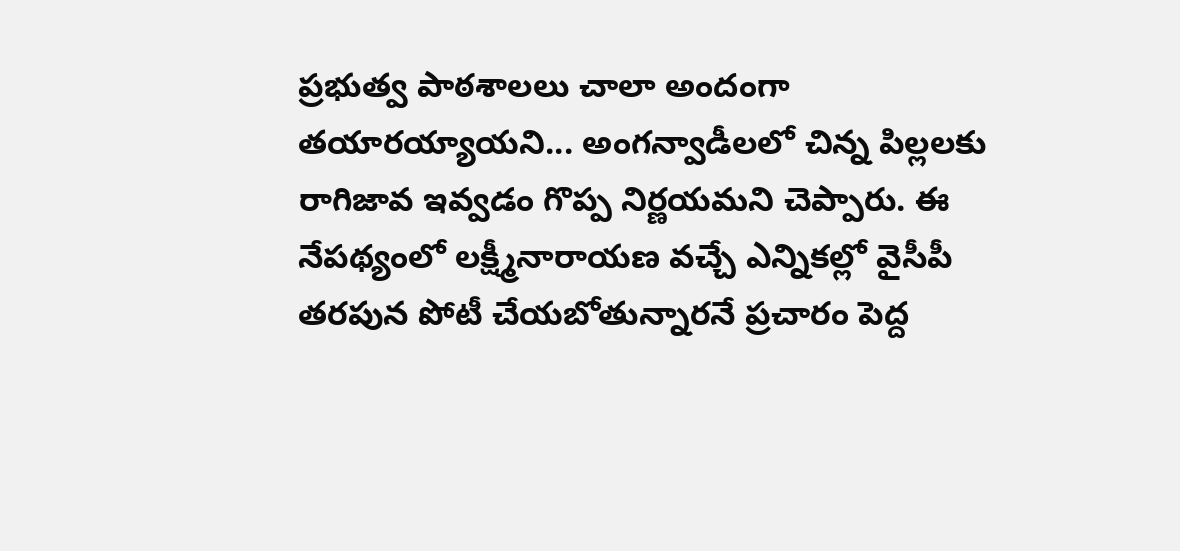ప్రభుత్వ పాఠశాలలు చాలా అందంగా తయారయ్యాయని... అంగన్వాడీలలో చిన్న పిల్లలకు రాగిజావ ఇవ్వడం గొప్ప నిర్ణయమని చెప్పారు. ఈ నేపథ్యంలో లక్ష్మీనారాయణ వచ్చే ఎన్నికల్లో వైసీపీ తరపున పోటీ చేయబోతున్నారనే ప్రచారం పెద్ద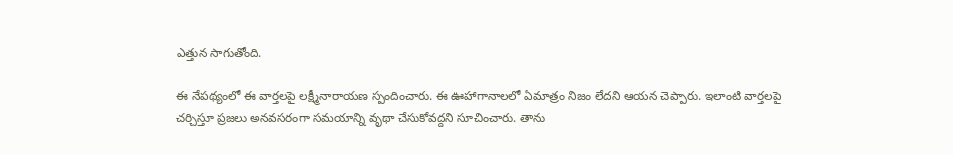ఎత్తున సాగుతోంది.

ఈ నేపథ్యంలో ఈ వార్తలపై లక్ష్మీనారాయణ స్పందించారు. ఈ ఊహాగానాలలో ఏమాత్రం నిజం లేదని ఆయన చెప్పారు. ఇలాంటి వార్తలపై చర్చిస్తూ ప్రజలు అనవసరంగా సమయాన్ని వృథా చేసుకోవద్దని సూచించారు. తాను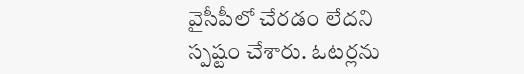వైసీపీలో చేరడం లేదని స్పష్టం చేశారు. ఓటర్లను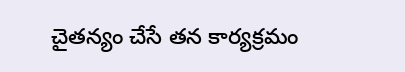చైతన్యం చేసే తన కార్యక్రమం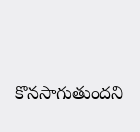కొనసాగుతుందని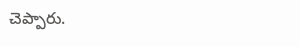చెప్పారు.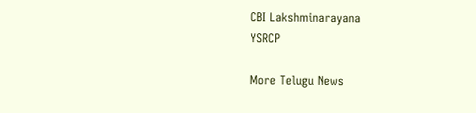CBI Lakshminarayana
YSRCP

More Telugu News